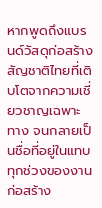หากพูดถึงแบรนด์วัสดุก่อสร้างสัญชาติไทยที่เติบโตจากความเชี่ยวชาญเฉพาะทาง จนกลายเป็นชื่อที่อยู่ในแทบทุกช่วงของงานก่อสร้าง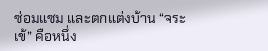ซ่อมแซม และตกแต่งบ้าน “จระเข้” คือหนึ่ง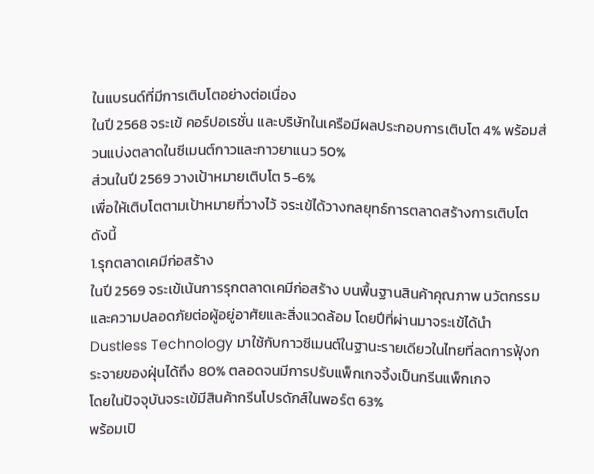ในแบรนด์ที่มีการเติบโตอย่างต่อเนื่อง
ในปี 2568 จระเข้ คอร์ปอเรชั่น และบริษัทในเครือมีผลประกอบการเติบโต 4% พร้อมส่วนแบ่งตลาดในซีเมนต์กาวและกาวยาแนว 50%
ส่วนในปี 2569 วางเป้าหมายเติบโต 5-6%
เพื่อให้เติบโตตามเป้าหมายที่วางไว้ จระเข้ได้วางกลยุทธ์การตลาดสร้างการเติบโต ดังนี้
1.รุกตลาดเคมีก่อสร้าง
ในปี 2569 จระเข้เน้นการรุกตลาดเคมีก่อสร้าง บนพื้นฐานสินค้าคุณภาพ นวัตกรรม และความปลอดภัยต่อผู้อยู่อาศัยและสิ่งแวดล้อม โดยปีที่ผ่านมาจระเข้ได้นำ Dustless Technology มาใช้กับกาวซีเมนต์ในฐานะรายเดียวในไทยที่ลดการฟุ้งกระจายของฝุ่นได้ถึง 80% ตลอดจนมีการปรับแพ็กเกจจิ้งเป็นกรีนแพ็กเกจ
โดยในปัจจุบันจระเข้มีสินค้ากรีนโปรดักส์ในพอร์ต 63%
พร้อมเปิ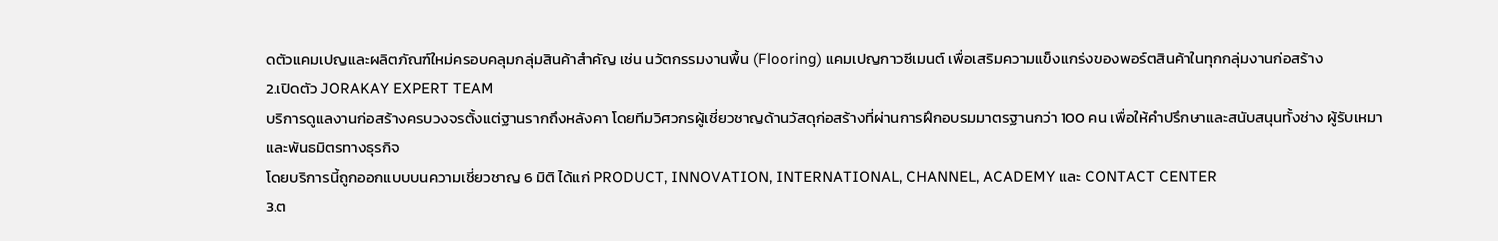ดตัวแคมเปญและผลิตภัณฑ์ใหม่ครอบคลุมกลุ่มสินค้าสำคัญ เช่น นวัตกรรมงานพื้น (Flooring) แคมเปญกาวซีเมนต์ เพื่อเสริมความแข็งแกร่งของพอร์ตสินค้าในทุกกลุ่มงานก่อสร้าง
2.เปิดตัว JORAKAY EXPERT TEAM
บริการดูแลงานก่อสร้างครบวงจรตั้งแต่ฐานรากถึงหลังคา โดยทีมวิศวกรผู้เชี่ยวชาญด้านวัสดุก่อสร้างที่ผ่านการฝึกอบรมมาตรฐานกว่า 100 คน เพื่อให้คำปรึกษาและสนับสนุนทั้งช่าง ผู้รับเหมา และพันธมิตรทางธุรกิจ
โดยบริการนี้ถูกออกแบบบนความเชี่ยวชาญ 6 มิติ ได้แก่ PRODUCT, INNOVATION, INTERNATIONAL, CHANNEL, ACADEMY และ CONTACT CENTER
3.ต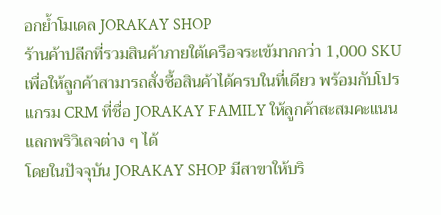อกย้ำโมเดล JORAKAY SHOP
ร้านค้าปลีกที่รวมสินค้าภายใต้เครือจระเข้มากกว่า 1,000 SKU เพื่อให้ลูกค้าสามารถสั่งซื้อสินค้าได้ครบในที่เดียว พร้อมกับโปรแกรม CRM ที่ชื่อ JORAKAY FAMILY ให้ลูกค้าสะสมคะแนนแลกพริวิเลจต่าง ๆ ได้
โดยในปัจจุบัน JORAKAY SHOP มีสาขาให้บริ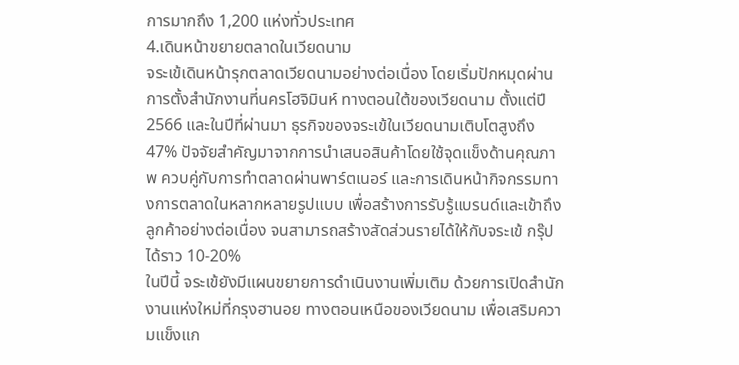การมากถึง 1,200 แห่งทั่วประเทศ
4.เดินหน้าขยายตลาดในเวียดนาม
จระเข้เดินหน้ารุกตลาดเวียดนามอย่างต่อเนื่อง โดยเริ่มปักหมุดผ่านการตั้งสำนักงานที่นครโฮจิมินห์ ทางตอนใต้ของเวียดนาม ตั้งแต่ปี 2566 และในปีที่ผ่านมา ธุรกิจของจระเข้ในเวียดนามเติบโตสูงถึง 47% ปัจจัยสำคัญมาจากการนำเสนอสินค้าโดยใช้จุดแข็งด้านคุณภาพ ควบคู่กับการทำตลาดผ่านพาร์ตเนอร์ และการเดินหน้ากิจกรรมทางการตลาดในหลากหลายรูปแบบ เพื่อสร้างการรับรู้แบรนด์และเข้าถึงลูกค้าอย่างต่อเนื่อง จนสามารถสร้างสัดส่วนรายได้ให้กับจระเข้ กรุ๊ป ได้ราว 10-20%
ในปีนี้ จระเข้ยังมีแผนขยายการดำเนินงานเพิ่มเติม ด้วยการเปิดสำนักงานแห่งใหม่ที่กรุงฮานอย ทางตอนเหนือของเวียดนาม เพื่อเสริมความแข็งแก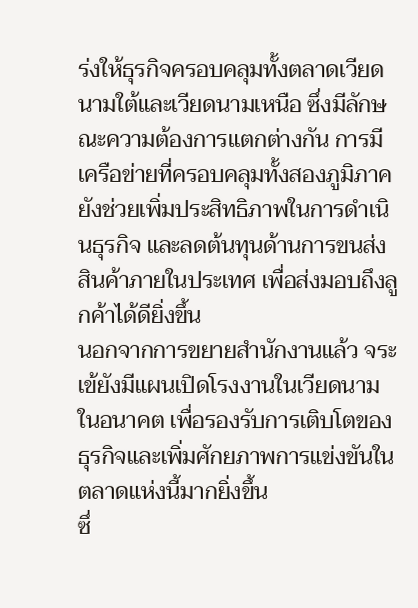ร่งให้ธุรกิจครอบคลุมทั้งตลาดเวียดนามใต้และเวียดนามเหนือ ซึ่งมีลักษณะความต้องการแตกต่างกัน การมีเครือข่ายที่ครอบคลุมทั้งสองภูมิภาคยังช่วยเพิ่มประสิทธิภาพในการดำเนินธุรกิจ และลดต้นทุนด้านการขนส่งสินค้าภายในประเทศ เพื่อส่งมอบถึงลูกค้าได้ดียิ่งขึ้น
นอกจากการขยายสำนักงานแล้ว จระเข้ยังมีแผนเปิดโรงงานในเวียดนามในอนาคต เพื่อรองรับการเติบโตของธุรกิจและเพิ่มศักยภาพการแข่งขันในตลาดแห่งนี้มากยิ่งขึ้น
ซึ่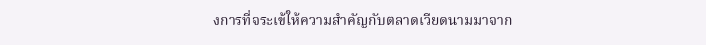งการที่จระเข้ให้ความสำคัญกับตลาดเวียดนามมาจาก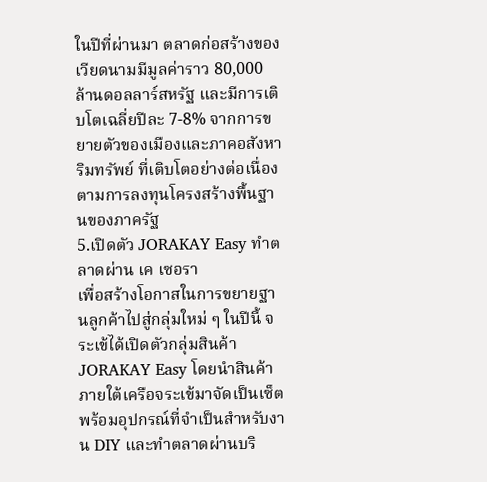ในปีที่ผ่านมา ตลาดก่อสร้างของเวียดนามมีมูลค่าราว 80,000 ล้านดอลลาร์สหรัฐ และมีการเติบโตเฉลี่ยปีละ 7-8% จากการขยายตัวของเมืองและภาคอสังหาริมทรัพย์ ที่เติบโตอย่างต่อเนื่องตามการลงทุนโครงสร้างพื้นฐานของภาครัฐ
5.เปิดตัว JORAKAY Easy ทำตลาดผ่าน เค เซอรา
เพื่อสร้างโอกาสในการขยายฐานลูกค้าไปสู่กลุ่มใหม่ ๆ ในปีนี้ จระเข้ได้เปิดตัวกลุ่มสินค้า JORAKAY Easy โดยนำสินค้าภายใต้เครือจระเข้มาจัดเป็นเซ็ต พร้อมอุปกรณ์ที่จำเป็นสำหรับงาน DIY และทำตลาดผ่านบริ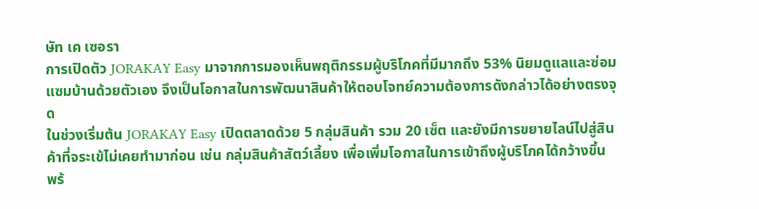ษัท เค เซอรา
การเปิดตัว JORAKAY Easy มาจากการมองเห็นพฤติกรรมผู้บริโภคที่มีมากถึง 53% นิยมดูแลและซ่อมแซมบ้านด้วยตัวเอง จึงเป็นโอกาสในการพัฒนาสินค้าให้ตอบโจทย์ความต้องการดังกล่าวได้อย่างตรงจุด
ในช่วงเริ่มต้น JORAKAY Easy เปิดตลาดด้วย 5 กลุ่มสินค้า รวม 20 เซ็ต และยังมีการขยายไลน์ไปสู่สินค้าที่จระเข้ไม่เคยทำมาก่อน เช่น กลุ่มสินค้าสัตว์เลี้ยง เพื่อเพิ่มโอกาสในการเข้าถึงผู้บริโภคได้กว้างขึ้น
พร้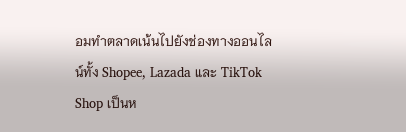อมทำตลาดเน้นไปยังช่องทางออนไลน์ทั้ง Shopee, Lazada และ TikTok Shop เป็นห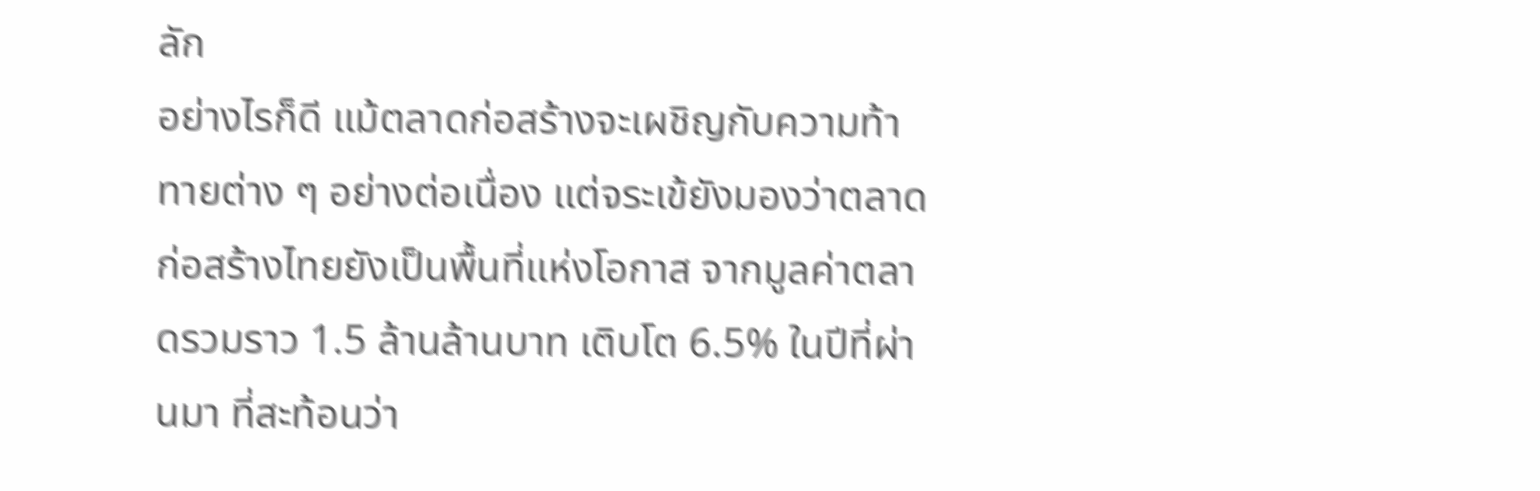ลัก
อย่างไรก็ดี แม้ตลาดก่อสร้างจะเผชิญกับความท้าทายต่าง ๆ อย่างต่อเนื่อง แต่จระเข้ยังมองว่าตลาดก่อสร้างไทยยังเป็นพื้นที่แห่งโอกาส จากมูลค่าตลาดรวมราว 1.5 ล้านล้านบาท เติบโต 6.5% ในปีที่ผ่านมา ที่สะท้อนว่า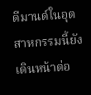ดีมานด์ในอุตสาหกรรมนี้ยังเดินหน้าต่อ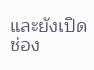และยังเปิดช่อง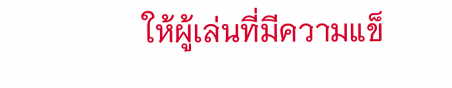ให้ผู้เล่นที่มีความแข็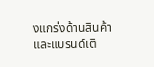งแกร่งด้านสินค้าและแบรนด์เติ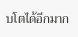บโตได้อีกมาก